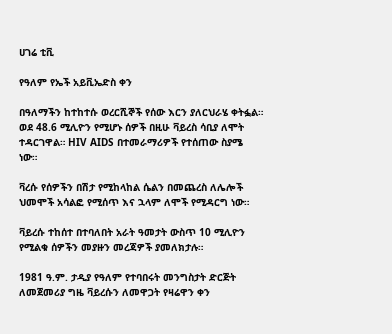ሀገሬ ቲቪ

የዓለም የኤች አይቪኤድስ ቀን

በዓለማችን ከተከተሱ ወረርሺኞች የሰው እርን ያለርህራሄ ቀትፏል። ወደ 48.6 ሚሊዮን የሚሆኑ ሰዎች በዚሁ ቫይረስ ሳቢያ ለሞት ተዳርገዋል። HIV AIDS በተመራማሪዎች የተሰጠው ስያሜ ነው።

ቫረሱ የሰዎችን በሽታ የሚከላከል ሴልን በመጨረስ ለሌሎች ህመሞች አሳልፎ የሚሰጥ እና ኋላም ለሞች የሚዳርግ ነው።

ቫይረሱ ተከሰተ በተባለበት አራት ዓመታት ውስጥ 10 ሚሊዮን የሚልቁ ሰዎችን መያዙን መረጃዎች ያመለክታሉ።

1981 ዓ.ም. ታዲያ የዓለም የተባበሩት መንግስታት ድርጅት ለመጀመሪያ ግዜ ቫይረሱን ለመዋጋት የዛሬዋን ቀን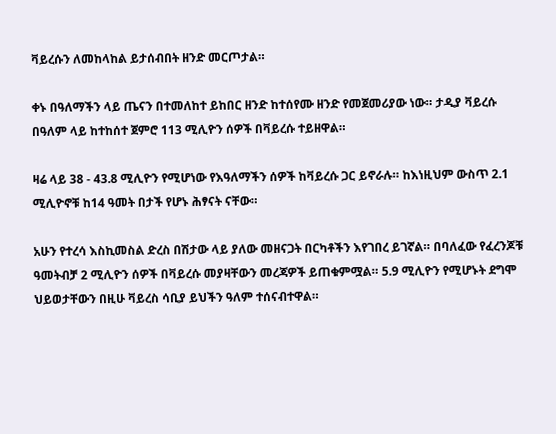ቫይረሱን ለመከላከል ይታሰብበት ዘንድ መርጦታል።

ቀኑ በዓለማችን ላይ ጤናን በተመለከተ ይከበር ዘንድ ከተሰየሙ ዘንድ የመጀመሪያው ነው። ታዲያ ቫይረሱ በዓለም ላይ ከተከሰተ ጀምሮ 113 ሚሊዮን ሰዎች በቫይረሱ ተይዘዋል።

ዛሬ ላይ 38 - 43.8 ሚሊዮን የሚሆነው የእዓለማችን ሰዎች ከቫይረሱ ጋር ይኖራሉ። ከእነዚህም ውስጥ 2.1 ሚሊዮኖቹ ከ14 ዓመት በታች የሆኑ ሕፃናት ናቸው።

አሁን የተረሳ እስኪመስል ድረስ በሽታው ላይ ያለው መዘናጋት በርካቶችን እየገበረ ይገኛል። በባለፈው የፈረንጆቹ ዓመትብቻ 2 ሚሊዮን ሰዎች በቫይረሱ መያዛቸውን መረጃዎች ይጠቁምሟል። 5.9 ሚሊዮን የሚሆኑት ደግሞ ህይወታቸውን በዚሁ ቫይረስ ሳቢያ ይህችን ዓለም ተሰናብተዋል።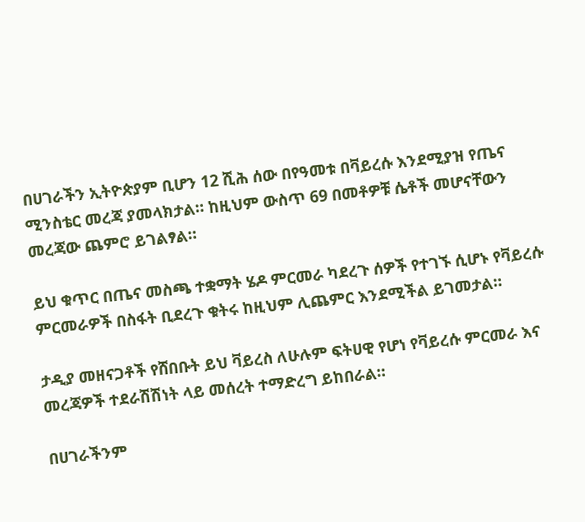በሀገራችን ኢትዮጵያም ቢሆን 12 ሺሕ ሰው በየዓመቱ በቫይረሱ እንደሚያዝ የጤና ሚንስቴር መረጃ ያመላክታል። ከዚህም ውስጥ 69 በመቶዎቹ ሴቶች መሆናቸውን መረጃው ጨምሮ ይገልፃል።

ይህ ቁጥር በጤና መስጫ ተቋማት ሄዶ ምርመራ ካደረጉ ሰዎች የተገኙ ሲሆኑ የቫይረሱ ምርመራዎች በስፋት ቢደረጉ ቁትሩ ከዚህም ሊጨምር እንደሚችል ይገመታል።

ታዲያ መዘናጋቶች የሸበቡት ይህ ቫይረስ ለሁሉም ፍትሀዊ የሆነ የቫይረሱ ምርመራ እና መረጃዎች ተደራሽሽነት ላይ መሰረት ተማድረግ ይከበራል።

በሀገራችንም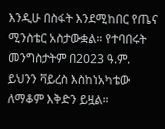እንዲሁ በስፋት እንደሚከበር የጤና ሚንስቴር አስታውቋል። የተባበሩት መንግስታትም በ2023 ዓ.ም. ይህንን ቫይረስ እስከነአካቴው ለማቆም እቅድን ይዟል።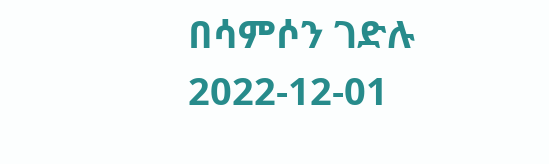በሳምሶን ገድሉ
2022-12-01